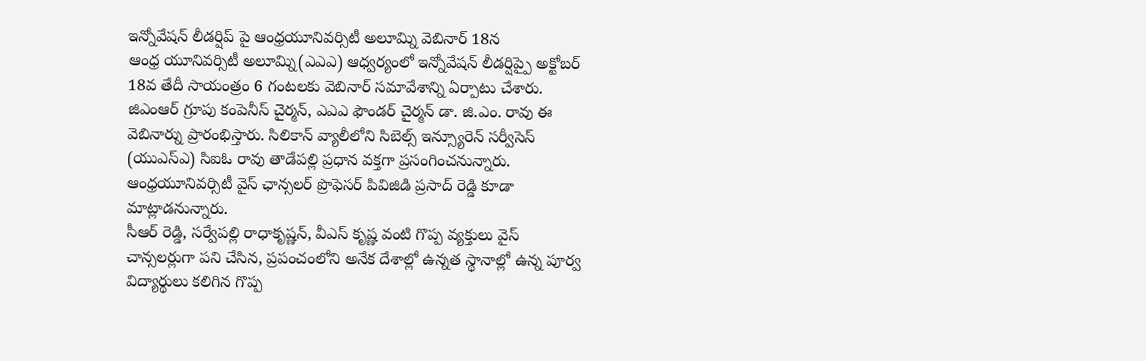ఇన్నోవేషన్ లీడర్షిప్ పై ఆంధ్రయూనివర్సిటీ అలూమ్ని వెబినార్ 18న
ఆంధ్ర యూనివర్సిటీ అలూమ్ని(ఎఎఎ) ఆధ్వర్యంలో ఇన్నోవేషన్ లీడర్షిప్పై అక్టోబర్ 18వ తేదీ సాయంత్రం 6 గంటలకు వెబినార్ సమావేశాన్ని ఏర్పాటు చేశారు. జిఎంఆర్ గ్రూపు కంపెనీస్ చైర్మన్, ఎఎఎ ఫౌండర్ చైర్మన్ డా. జి.ఎం. రావు ఈ వెబినార్ను ప్రారంభిస్తారు. సిలికాన్ వ్యాలీలోని సిబెల్స్ ఇన్స్యూరెన్ సర్వీసెస్ (యుఎస్ఎ) సిఐఓ రావు తాడేపల్లి ప్రధాన వక్తగా ప్రసంగించనున్నారు. ఆంధ్రయూనివర్సిటీ వైస్ ఛాన్సలర్ ప్రొఫెసర్ పివిజిడి ప్రసాద్ రెడ్డి కూడా మాట్లాడనున్నారు.
సీఆర్ రెడ్డి, సర్వేపల్లి రాధాకృష్ణన్, వీఎస్ కృష్ణ వంటి గొప్ప వ్యక్తులు వైస్ చాన్సలర్లుగా పని చేసిన, ప్రపంచంలోని అనేక దేశాల్లో ఉన్నత స్థానాల్లో ఉన్న పూర్వ విద్యార్థులు కలిగిన గొప్ప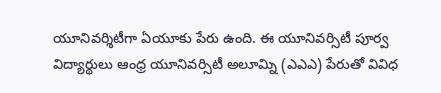యూనివర్శిటీగా ఏయూకు పేరు ఉంది. ఈ యూనివర్సిటీ పూర్వ విద్యార్థులు ఆంధ్ర యూనివర్సిటీ అలూమ్ని (ఎఎఎ) పేరుతో వివిధ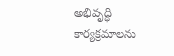అభివృద్ధి కార్యక్రమాలను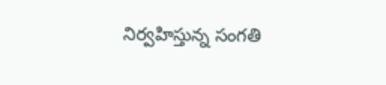నిర్వహిస్తున్న సంగతి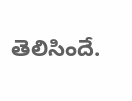తెలిసిందే.